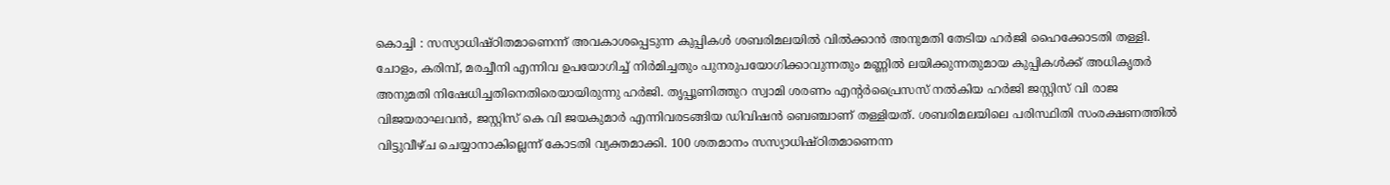കൊച്ചി : സസ്യാധിഷ്ഠിതമാണെന്ന് അവകാശപ്പെടുന്ന കുപ്പികൾ ശബരിമലയിൽ വിൽക്കാൻ അനുമതി തേടിയ ഹർജി ഹൈക്കോടതി തള്ളി.
ചോളം, കരിമ്പ്, മരച്ചീനി എന്നിവ ഉപയോഗിച്ച് നിർമിച്ചതും പുനരുപയോഗിക്കാവുന്നതും മണ്ണിൽ ലയിക്കുന്നതുമായ കുപ്പികൾക്ക് അധികൃതർ അനുമതി നിഷേധിച്ചതിനെതിരെയായിരുന്നു ഹർജി. തൃപ്പൂണിത്തുറ സ്വാമി ശരണം എന്റർപ്രൈസസ് നൽകിയ ഹർജി ജസ്റ്റിസ് വി രാജ വിജയരാഘവൻ, ജസ്റ്റിസ് കെ വി ജയകുമാർ എന്നിവരടങ്ങിയ ഡിവിഷൻ ബെഞ്ചാണ് തള്ളിയത്. ശബരിമലയിലെ പരിസ്ഥിതി സംരക്ഷണത്തിൽ വിട്ടുവീഴ്ച ചെയ്യാനാകില്ലെന്ന് കോടതി വ്യക്തമാക്കി. 100 ശതമാനം സസ്യാധിഷ്ഠിതമാണെന്ന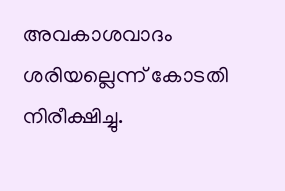അവകാശവാദം ശരിയല്ലെന്ന് കോടതി നിരീക്ഷിച്ചു.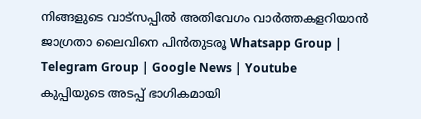നിങ്ങളുടെ വാട്സപ്പിൽ അതിവേഗം വാർത്തകളറിയാൻ ജാഗ്രതാ ലൈവിനെ പിൻതുടരൂ Whatsapp Group | Telegram Group | Google News | Youtube
കുപ്പിയുടെ അടപ്പ് ഭാഗികമായി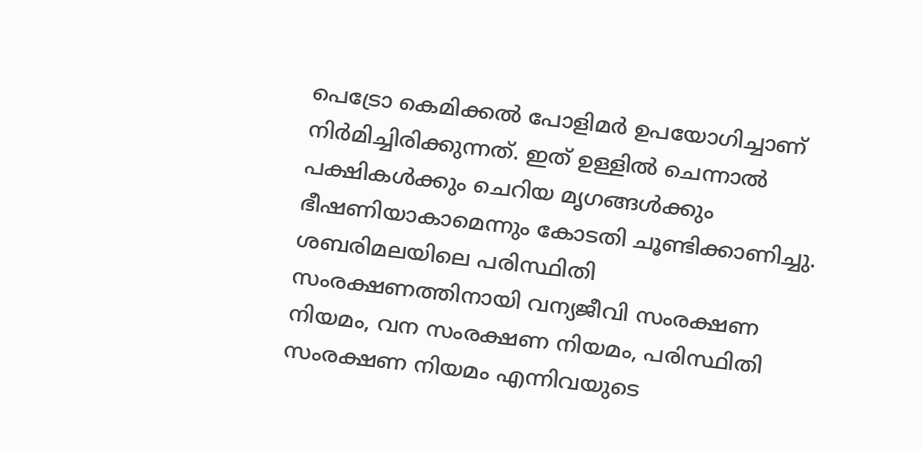പെട്രോ കെമിക്കൽ പോളിമർ ഉപയോഗിച്ചാണ് നിർമിച്ചിരിക്കുന്നത്. ഇത് ഉള്ളിൽ ചെന്നാൽ പക്ഷികൾക്കും ചെറിയ മൃഗങ്ങൾക്കും ഭീഷണിയാകാമെന്നും കോടതി ചൂണ്ടിക്കാണിച്ചു. ശബരിമലയിലെ പരിസ്ഥിതി സംരക്ഷണത്തിനായി വന്യജീവി സംരക്ഷണ നിയമം, വന സംരക്ഷണ നിയമം, പരിസ്ഥിതി സംരക്ഷണ നിയമം എന്നിവയുടെ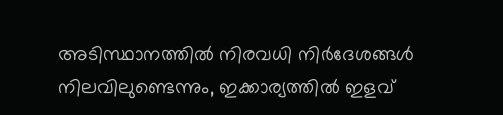അടിസ്ഥാനത്തിൽ നിരവധി നിർദേശങ്ങൾ നിലവിലുണ്ടെന്നും, ഇക്കാര്യത്തിൽ ഇളവ്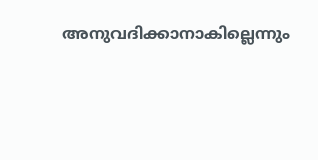അനുവദിക്കാനാകില്ലെന്നും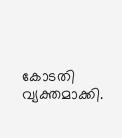കോടതി വ്യക്തമാക്കി.